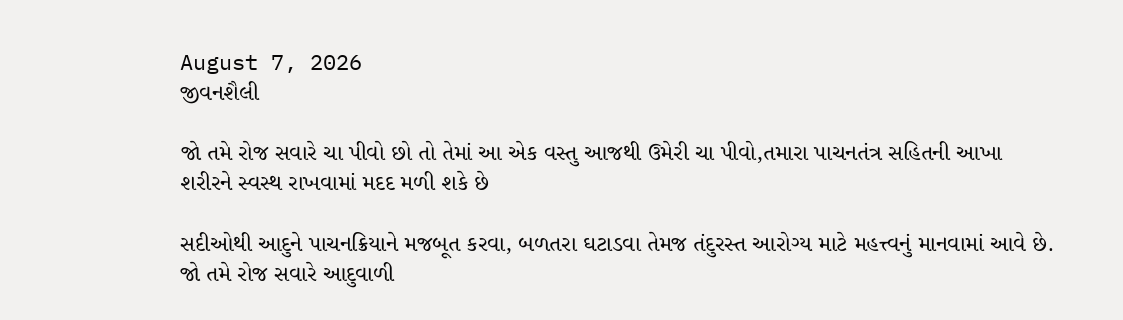August 7, 2026
જીવનશૈલી

જો તમે રોજ સવારે ચા પીવો છો તો તેમાં આ એક વસ્તુ આજથી ઉમેરી ચા પીવો,તમારા પાચનતંત્ર સહિતની આખા શરીરને સ્વસ્થ રાખવામાં મદદ મળી શકે છે

સદીઓથી આદુને પાચનક્રિયાને મજબૂત કરવા, બળતરા ઘટાડવા તેમજ તંદુરસ્ત આરોગ્ય માટે મહત્ત્વનું માનવામાં આવે છે. જો તમે રોજ સવારે આદુવાળી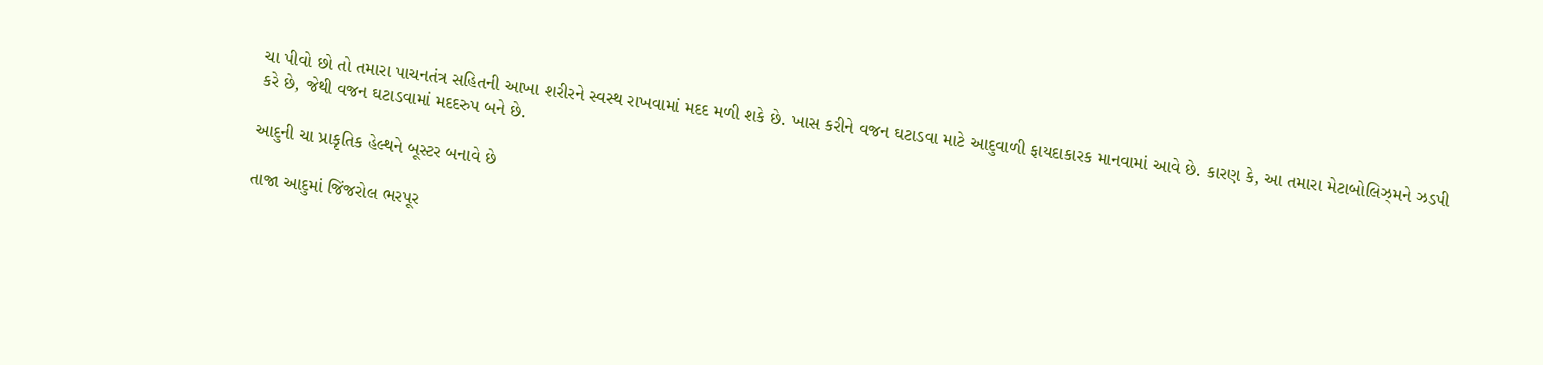ચા પીવો છો તો તમારા પાચનતંત્ર સહિતની આખા શરીરને સ્વસ્થ રાખવામાં મદદ મળી શકે છે. ખાસ કરીને વજન ઘટાડવા માટે આદુવાળી ફાયદાકારક માનવામાં આવે છે. કારણ કે, આ તમારા મેટાબોલિઝ્મને ઝડપી કરે છે, જેથી વજન ઘટાડવામાં મદદરુપ બને છે.

આદુની ચા પ્રાકૃતિક હેલ્થને બૂસ્ટર બનાવે છે

તાજા આદુમાં જિંજરોલ ભરપૂર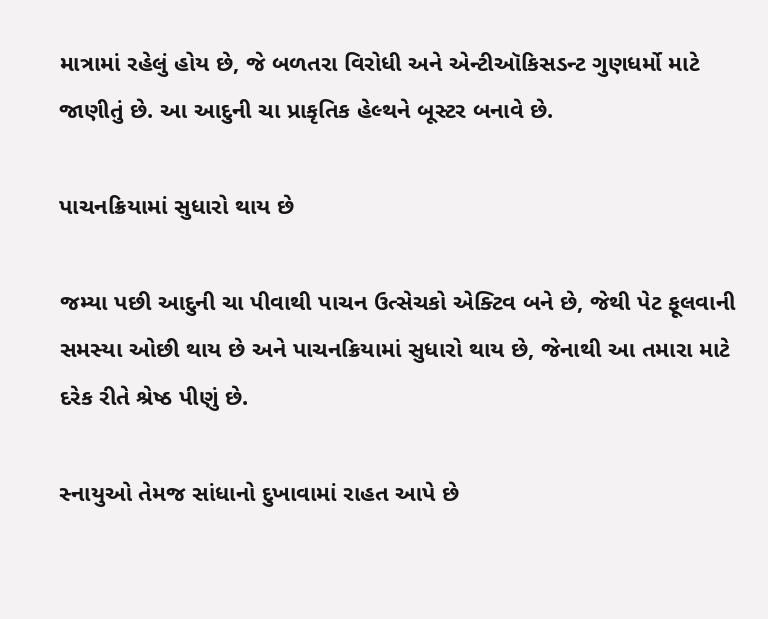માત્રામાં રહેલું હોય છે, જે બળતરા વિરોધી અને એન્ટીઑકિસડન્ટ ગુણધર્મો માટે જાણીતું છે. આ આદુની ચા પ્રાકૃતિક હેલ્થને બૂસ્ટર બનાવે છે.

પાચનક્રિયામાં સુધારો થાય છે

જમ્યા પછી આદુની ચા પીવાથી પાચન ઉત્સેચકો એક્ટિવ બને છે, જેથી પેટ ફૂલવાની સમસ્યા ઓછી થાય છે અને પાચનક્રિયામાં સુધારો થાય છે, જેનાથી આ તમારા માટે દરેક રીતે શ્રેષ્ઠ પીણું છે.

સ્નાયુઓ તેમજ સાંધાનો દુખાવામાં રાહત આપે છે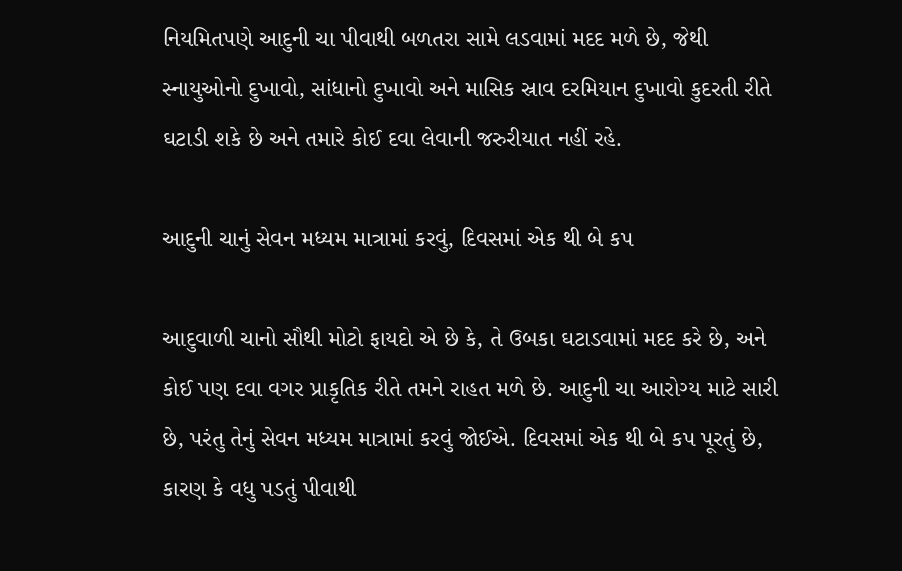નિયમિતપણે આદુની ચા પીવાથી બળતરા સામે લડવામાં મદદ મળે છે, જેથી સ્નાયુઓનો દુખાવો, સાંધાનો દુખાવો અને માસિક સ્રાવ દરમિયાન દુખાવો કુદરતી રીતે ઘટાડી શકે છે અને તમારે કોઈ દવા લેવાની જરુરીયાત નહીં રહે.

આદુની ચાનું સેવન મધ્યમ માત્રામાં કરવું, દિવસમાં એક થી બે કપ

આદુવાળી ચાનો સૌથી મોટો ફાયદો એ છે કે, તે ઉબકા ઘટાડવામાં મદદ કરે છે, અને કોઈ પણ દવા વગર પ્રાકૃતિક રીતે તમને રાહત મળે છે. આદુની ચા આરોગ્ય માટે સારી છે, પરંતુ તેનું સેવન મધ્યમ માત્રામાં કરવું જોઈએ. દિવસમાં એક થી બે કપ પૂરતું છે, કારણ કે વધુ પડતું પીવાથી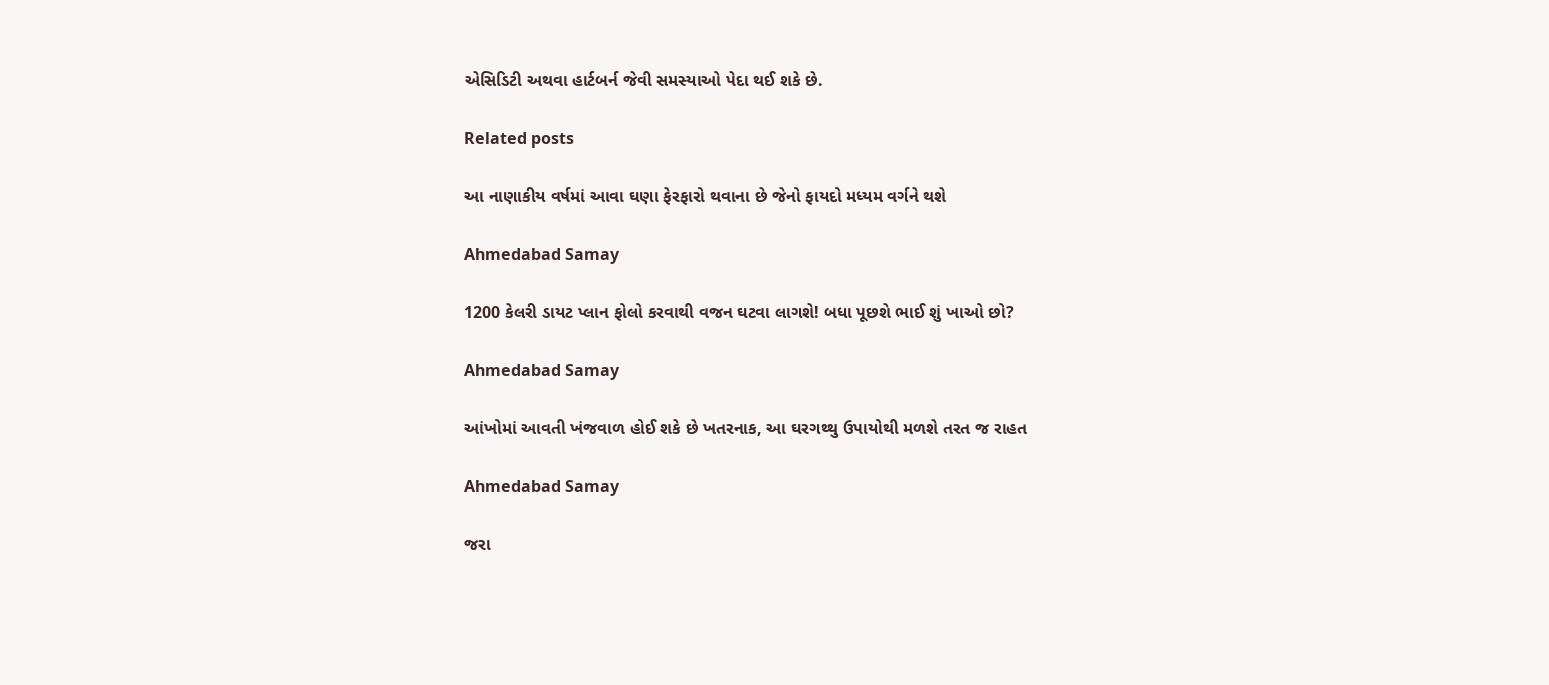એસિડિટી અથવા હાર્ટબર્ન જેવી સમસ્યાઓ પેદા થઈ શકે છે.

Related posts

આ નાણાકીય વર્ષમાં આવા ઘણા ફેરફારો થવાના છે જેનો ફાયદો મધ્‍યમ વર્ગને થશે

Ahmedabad Samay

1200 કેલરી ડાયટ પ્લાન ફોલો કરવાથી વજન ઘટવા લાગશે! બધા પૂછશે ભાઈ શું ખાઓ છો?

Ahmedabad Samay

આંખોમાં આવતી ખંજવાળ હોઈ શકે છે ખતરનાક, આ ઘરગથ્થુ ઉપાયોથી મળશે તરત જ રાહત

Ahmedabad Samay

જરા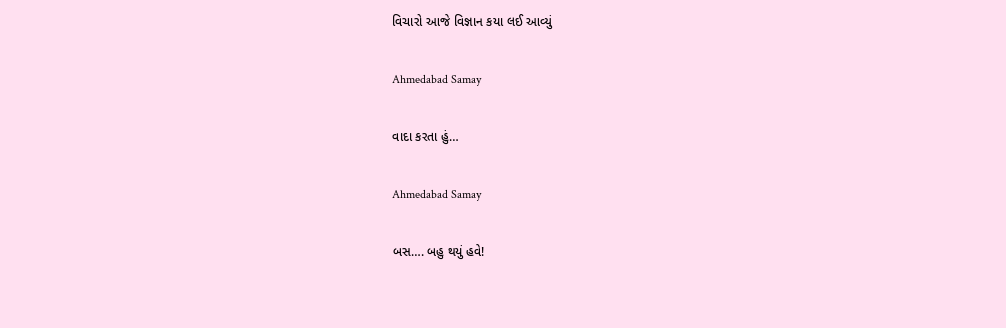વિચારો આજે વિજ્ઞાન કયા લઈ આવ્યું

Ahmedabad Samay

વાદા કરતા હું…

Ahmedabad Samay

બસ…. બહુ થયું હવે!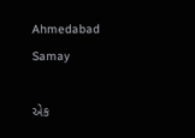Ahmedabad Samay

એક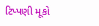ટિપ્પણી મૂકો